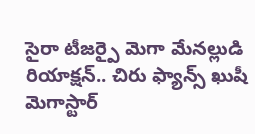సైరా టీజర్పై మెగా మేనల్లుడి రియాక్షన్.. చిరు ఫ్యాన్స్ ఖుషీ
మెగాస్టార్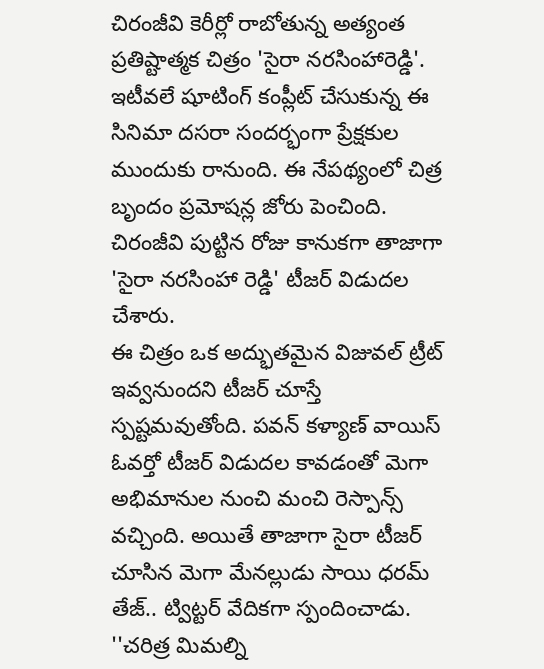చిరంజీవి కెరీర్లో రాబోతున్న అత్యంత ప్రతిష్టాత్మక చిత్రం 'సైరా నరసింహారెడ్డి'. ఇటీవలే షూటింగ్ కంప్లీట్ చేసుకున్న ఈ సినిమా దసరా సందర్భంగా ప్రేక్షకుల ముందుకు రానుంది. ఈ నేపథ్యంలో చిత్ర బృందం ప్రమోషన్ల జోరు పెంచింది. చిరంజీవి పుట్టిన రోజు కానుకగా తాజాగా 'సైరా నరసింహా రెడ్డి' టీజర్ విడుదల చేశారు.
ఈ చిత్రం ఒక అద్భుతమైన విజువల్ ట్రీట్ ఇవ్వనుందని టీజర్ చూస్తే స్పష్టమవుతోంది. పవన్ కళ్యాణ్ వాయిస్ ఓవర్తో టీజర్ విడుదల కావడంతో మెగా అభిమానుల నుంచి మంచి రెస్పాన్స్ వచ్చింది. అయితే తాజాగా సైరా టీజర్ చూసిన మెగా మేనల్లుడు సాయి ధరమ్ తేజ్.. ట్విట్టర్ వేదికగా స్పందించాడు. ''చరిత్ర మిమల్ని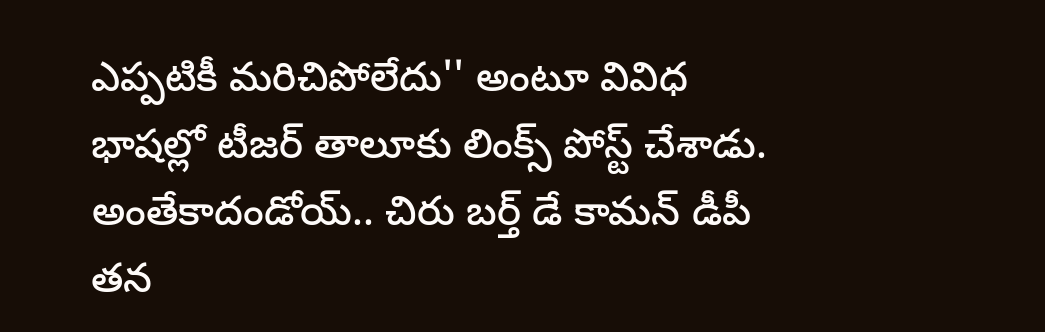ఎప్పటికీ మరిచిపోలేదు'' అంటూ వివిధ భాషల్లో టీజర్ తాలూకు లింక్స్ పోస్ట్ చేశాడు. అంతేకాదండోయ్.. చిరు బర్త్ డే కామన్ డీపీ తన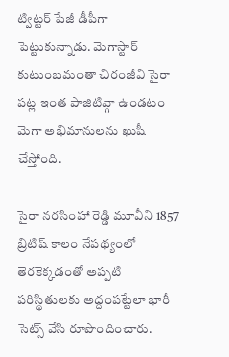ట్విట్టర్ పేజీ డీపీగా పెట్టుకున్నాడు. మెగాస్టార్ కుటుంబమంతా చిరంజీవి సైరా పట్ల ఇంత పాజిటివ్గా ఉండటం మెగా అభిమానులను ఖుషీ చేస్తోంది.

సైరా నరసింహా రెడ్డి మూవీని 1857 బ్రిటిష్ కాలం నేపథ్యంలో తెరకెక్కడంతో అప్పటి పరిస్థితులకు అద్దంపట్టేలా భారీ సెట్స్ వేసి రూపొందించారు.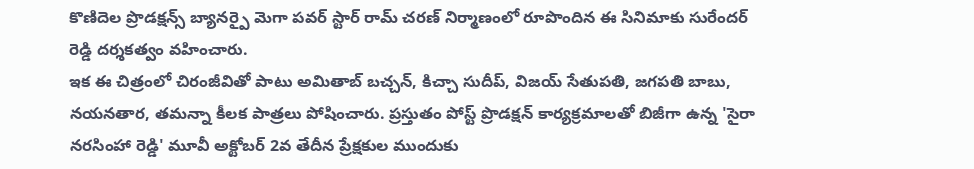కొణిదెల ప్రొడక్షన్స్ బ్యానర్పై మెగా పవర్ స్టార్ రామ్ చరణ్ నిర్మాణంలో రూపొందిన ఈ సినిమాకు సురేందర్ రెడ్డి దర్శకత్వం వహించారు.
ఇక ఈ చిత్రంలో చిరంజీవితో పాటు అమితాబ్ బచ్చన్, కిచ్చా సుదీప్, విజయ్ సేతుపతి, జగపతి బాబు, నయనతార, తమన్నా కీలక పాత్రలు పోషించారు. ప్రస్తుతం పోస్ట్ ప్రొడక్షన్ కార్యక్రమాలతో బిజీగా ఉన్న 'సైరా నరసింహా రెడ్డి' మూవీ అక్టోబర్ 2వ తేదీన ప్రేక్షకుల ముందుకు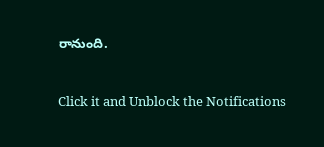రానుంది.


Click it and Unblock the Notifications